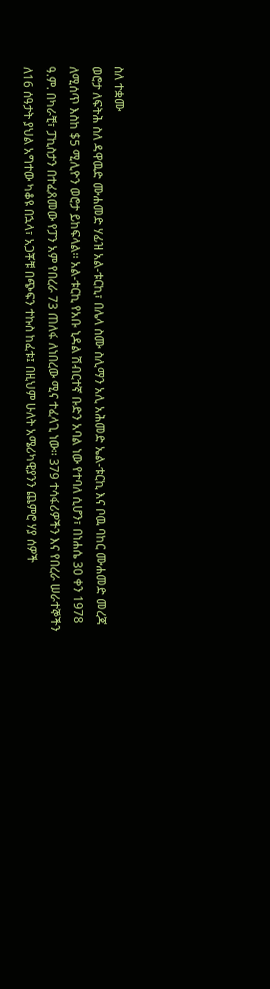ስለ ተቋሙ
ወሮታ ለፍትሕ ስለ ዳዋዉድ ሙሐመድ ሃፊዝ አል-ቱርኪ፣ በሌላ ስሙ ስሊማን አሊ አሕመድ ኤል-ቱርኪ እና ቦዉ ባከር ሙሐመድ መረጃ ለሚሰጥ እስከ $5 ሚሊዮን ወሮታ ይከፍላል፡፡ አል-ቱርኪ የአቡ ኒዳል ሽብርተኛ ቡድን አባል ነው የተባለ ሲሆን፣ በነሐሴ 30 ቀን 1978 ዓ.ም. በካራቺ፣ ፓኪስታን በተፈጸመው የፓን አም የበረራ 73 ጠለፋ ለነበረው ሚና ተፈላጊ ነው፡፡ 379 ተሳፋሪዎችን እና የበረራ ሠራተኞችን ለ16 ሰዓታት ያህል አግተው ካቆዩ በኋላ፣ አጋቾቹ በጭፍን ተኩስ ከፈቱ፤ በዚህም ሁለት አሜሪካዊያንን ጨምሮ ሃያ ሰዎች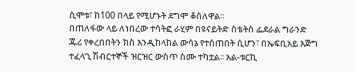ሲሞቱ፣ ከ100 በላይ የሚሆኑት ደግሞ ቆስለዋል፡፡
በጠለፋው ላይ ለነበረው ተሳትፎ ራሂም በዩናይትድ ስቴትስ ፌደራል ግራንድ ጁሪ የቀረበበትን ክስ እንዲከላከል ውሳኔ የተሰጠበት ሲሆን፣ በኤፍቢአይ እጅግ ተፈላጊ ሽብርተኞች ዝርዝር ውስጥ ስሙ ተካቷል፡፡ አል-ቱርኪ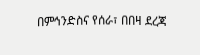በምኅንድስና የሰራ፣ በበዛ ደረጃ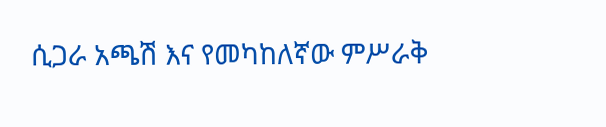ሲጋራ አጫሽ እና የመካከለኛው ምሥራቅ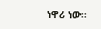ነዋሪ ነው፡፡